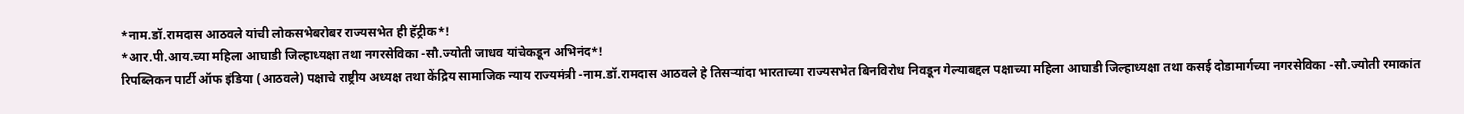*नाम.डॉ.रामदास आठवले यांची लोकसभेबरोबर राज्यसभेत ही हॅट्रीक*!
*आर.पी.आय.च्या महिला आघाडी जिल्हाध्यक्षा तथा नगरसेविका -सौ.ज्योती जाधव यांचेकडून अभिनंद*!
रिपब्लिकन पार्टी ऑफ इंडिया (आठवले) पक्षाचे राष्ट्रीय अध्यक्ष तथा केंद्रिय सामाजिक न्याय राज्यमंत्री -नाम.डॉ.रामदास आठवले हे तिसऱ्यांदा भारताच्या राज्यसभेत बिनविरोध निवडून गेल्याबद्दल पक्षाच्या महिला आघाडी जिल्हाध्यक्षा तथा कसई दोडामार्गच्या नगरसेविका -सौ.ज्योती रमाकांत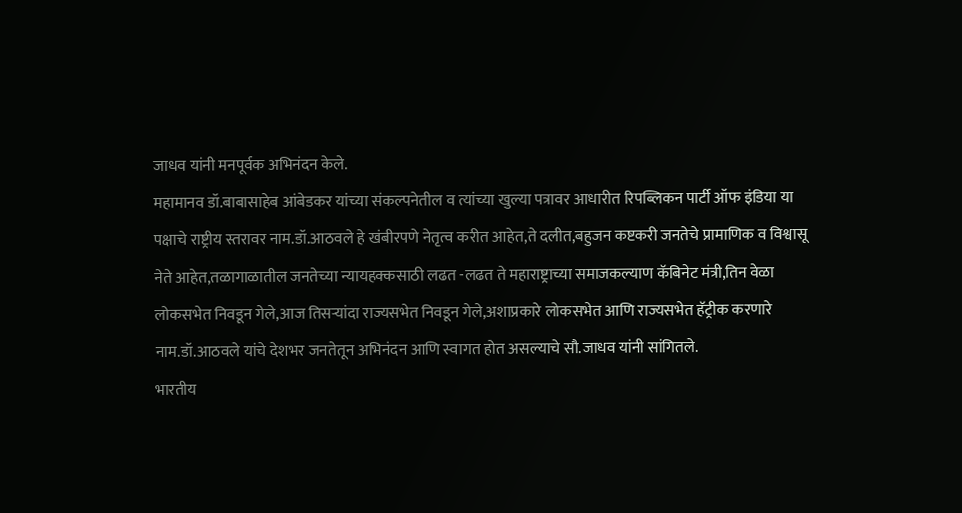जाधव यांनी मनपूर्वक अभिनंदन केले.
महामानव डॉ.बाबासाहेब आंबेडकर यांच्या संकल्पनेतील व त्यांच्या खुल्या पत्रावर आधारीत रिपब्लिकन पार्टी ऑफ इंडिया या पक्षाचे राष्ट्रीय स्तरावर नाम.डॉ.आठवले हे खंबीरपणे नेतृत्व करीत आहेत,ते दलीत,बहुजन कष्टकरी जनतेचे प्रामाणिक व विश्वासू नेते आहेत,तळागाळातील जनतेच्या न्यायहक्कसाठी लढत -लढत ते महाराष्ट्राच्या समाजकल्याण कॅबिनेट मंत्री,तिन वेळा लोकसभेत निवडून गेले,आज तिसऱ्यांदा राज्यसभेत निवडून गेले,अशाप्रकारे लोकसभेत आणि राज्यसभेत हॅट्रीक करणारे नाम.डॉ.आठवले यांचे देशभर जनतेतून अभिनंदन आणि स्वागत होत असल्याचे सौ.जाधव यांनी सांगितले.
भारतीय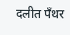दलीत पॅंथर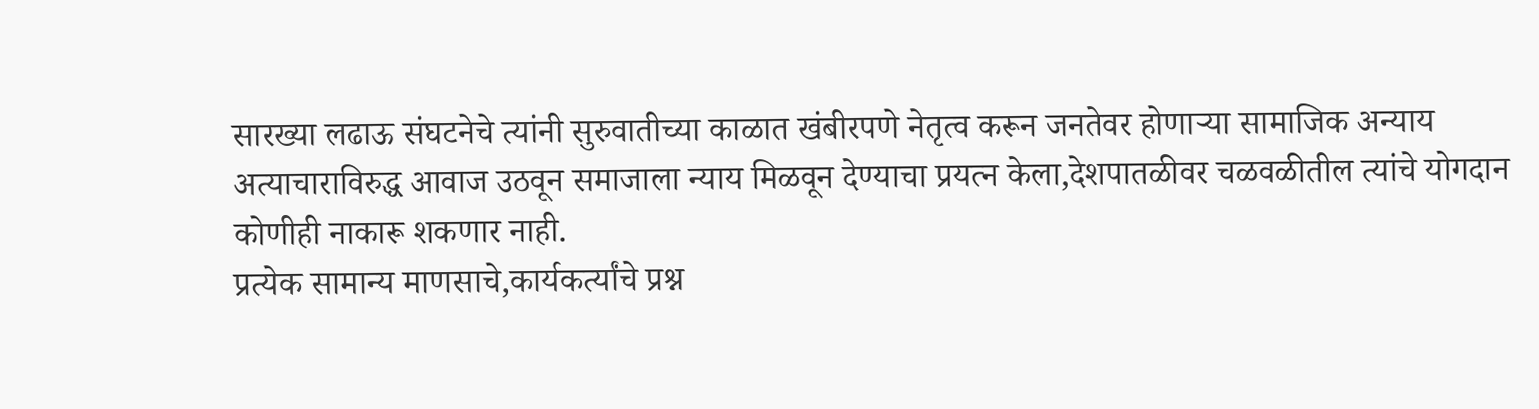सारख्या लढाऊ संघटनेचे त्यांनी सुरुवातीच्या काळात खंबीरपणे नेतृत्व करून जनतेवर होणाऱ्या सामाजिक अन्याय अत्याचाराविरुद्ध आवाज उठवून समाजाला न्याय मिळवून देण्याचा प्रयत्न केला,देशपातळीवर चळवळीतील त्यांचे योगदान कोणीही नाकारू शकणार नाही.
प्रत्येक सामान्य माणसाचे,कार्यकर्त्यांचे प्रश्न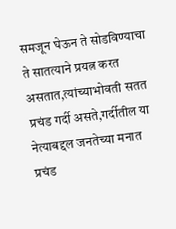समजून घेऊन ते सोडविण्याचा ते सातत्याने प्रयत्न करत असतात,त्यांच्याभोवती सतत प्रचंड गर्दी असते,गर्दीतील या नेत्याबद्दल जनतेच्या मनात प्रचंड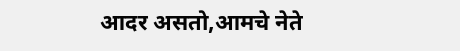आदर असतो,आमचे नेते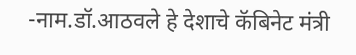-नाम.डॉ.आठवले हे देशाचे कॅबिनेट मंत्री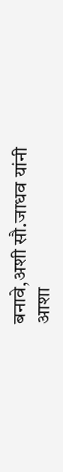बनावे,अशी सौ.जाधव यांनी आशा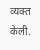व्यक्त केली.